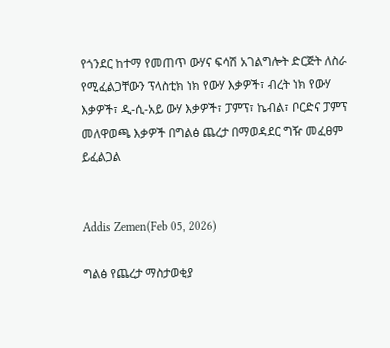የጎንደር ከተማ የመጠጥ ውሃና ፍሳሽ አገልግሎት ድርጅት ለስራ የሚፈልጋቸውን ፕላስቲክ ነክ የውሃ እቃዎች፣ ብረት ነክ የውሃ እቃዎች፣ ዲ-ሲ-አይ ውሃ እቃዎች፣ ፓምፕ፣ ኬብል፣ ቦርድና ፓምፕ መለዋወጫ እቃዎች በግልፅ ጨረታ በማወዳደር ግዥ መፈፀም ይፈልጋል


Addis Zemen(Feb 05, 2026)

ግልፅ የጨረታ ማስታወቂያ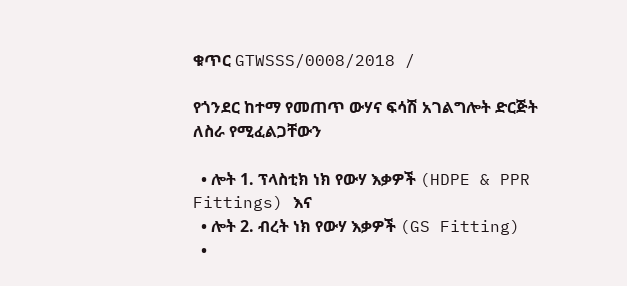ቁጥር GTWSSS/0008/2018 /

የጎንደር ከተማ የመጠጥ ውሃና ፍሳሽ አገልግሎት ድርጅት ለስራ የሚፈልጋቸውን

  • ሎት 1. ፕላስቲክ ነክ የውሃ እቃዎች (HDPE & PPR Fittings) እና
  • ሎት 2. ብረት ነክ የውሃ እቃዎች (GS Fitting)
  •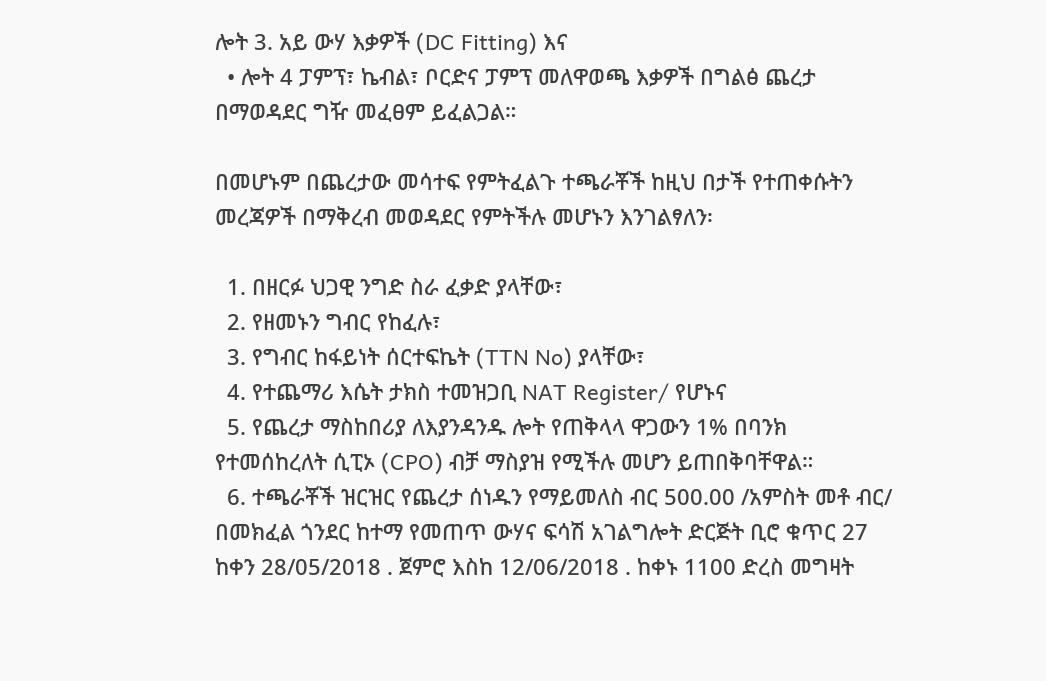ሎት 3. አይ ውሃ እቃዎች (DC Fitting) እና
  • ሎት 4 ፓምፕ፣ ኬብል፣ ቦርድና ፓምፕ መለዋወጫ እቃዎች በግልፅ ጨረታ በማወዳደር ግዥ መፈፀም ይፈልጋል።

በመሆኑም በጨረታው መሳተፍ የምትፈልጉ ተጫራቾች ከዚህ በታች የተጠቀሱትን መረጃዎች በማቅረብ መወዳደር የምትችሉ መሆኑን እንገልፃለን፡

  1. በዘርፉ ህጋዊ ንግድ ስራ ፈቃድ ያላቸው፣
  2. የዘመኑን ግብር የከፈሉ፣
  3. የግብር ከፋይነት ሰርተፍኬት (TTN No) ያላቸው፣
  4. የተጨማሪ እሴት ታክስ ተመዝጋቢ NAT Register/ የሆኑና
  5. የጨረታ ማስከበሪያ ለእያንዳንዱ ሎት የጠቅላላ ዋጋውን 1% በባንክ የተመሰከረለት ሲፒኦ (CPO) ብቻ ማስያዝ የሚችሉ መሆን ይጠበቅባቸዋል።
  6. ተጫራቾች ዝርዝር የጨረታ ሰነዱን የማይመለስ ብር 500.00 /አምስት መቶ ብር/ በመክፈል ጎንደር ከተማ የመጠጥ ውሃና ፍሳሽ አገልግሎት ድርጅት ቢሮ ቁጥር 27 ከቀን 28/05/2018 . ጀምሮ እስከ 12/06/2018 . ከቀኑ 1100 ድረስ መግዛት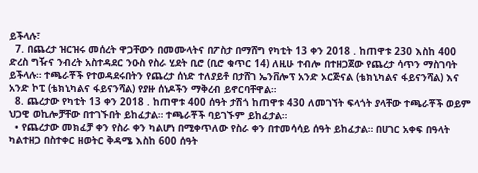ይችላሉ፣
  7. በጨረታ ዝርዝሩ መሰረት ዋጋቸውን በመሙላትና በፖስታ በማሸግ የካቲት 13 ቀን 2018 . ከጠዋቱ 230 እስከ 400 ድረስ ግዥና ንብረት አስተዳደር ንዑስ የስራ ሂደት ቢሮ (ቢሮ ቁጥር 14) ለዚሁ ተብሎ በተዘጋጀው የጨረታ ሳጥን ማስገባት ይችላሉ። ተጫራቾች የተወዳደሩበትን የጨረታ ሰነድ ተለያይቶ በታሸገ ኤንቨሎፕ አንድ ኦርጅናል (ቴክኒካልና ፋይናንሻል) እና አንድ ኮፒ (ቴክኒካልና ፋይናንሻል) የያዙ ሰነዶችን ማቅረብ ይኖርባቸዋል።
  8. ጨረታው የካቲት 13 ቀን 2018 . ከጠዋቱ 400 ሰዓት ታሽጎ ከጠዋቱ 430 ለመገኘት ፍላጎት ያላቸው ተጫራቾች ወይም ህጋዊ ወኪሎቻቸው በተገኙበት ይከፈታል። ተጫራቾች ባይገኙም ይከፈታል።
  • የጨረታው መክፈቻ ቀን የስራ ቀን ካልሆነ በሚቀጥለው የስራ ቀን በተመሳሳይ ሰዓት ይከፈታል። በሀገር አቀፍ በዓላት ካልተዘጋ በስተቀር ዘወትር ቅዳሜ እስከ 600 ሰዓት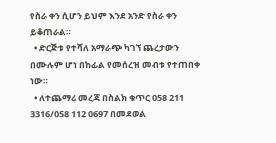የስራ ቀን ሲሆን ይህም እንደ አንድ የስራ ቀን ይቆጠራል።
  • ድርጅቱ የተሻለ አማራጭ ካገኘ ጨረታውን በሙሉም ሆነ በከፊል የመሰረዝ መብቱ የተጠበቀ ነው።
  • ለተጨማሪ መረጃ በስልክ ቁጥር 058 211 3316/058 112 0697 በመደወል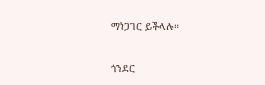ማነጋገር ይችላሉ።

ጎንደር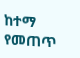ከተማ የመጠጥ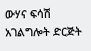ውሃና ፍሳሽ አገልግሎት ድርጅት